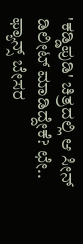'ಕಡ್ಡಿಪುಡಿ' ಚಿತ್ರದಲ್ಲಿ ಆ ಸೀನ್ ಡಿಲೀಟ್ ಮಾಡಿದ್ದೇಕೆ? ಛೇ.. ಫ್ಯಾನ್ಸ್ ಬೇಸರ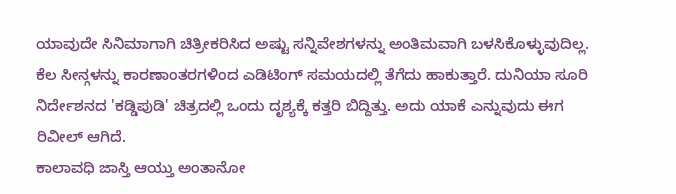ಯಾವುದೇ ಸಿನಿಮಾಗಾಗಿ ಚಿತ್ರೀಕರಿಸಿದ ಅಷ್ಟು ಸನ್ನಿವೇಶಗಳನ್ನು ಅಂತಿಮವಾಗಿ ಬಳಸಿಕೊಳ್ಳುವುದಿಲ್ಲ. ಕೆಲ ಸೀನ್ಗಳನ್ನು ಕಾರಣಾಂತರಗಳಿಂದ ಎಡಿಟಿಂಗ್ ಸಮಯದಲ್ಲಿ ತೆಗೆದು ಹಾಕುತ್ತಾರೆ. ದುನಿಯಾ ಸೂರಿ ನಿರ್ದೇಶನದ 'ಕಡ್ಡಿಪುಡಿ' ಚಿತ್ರದಲ್ಲಿ ಒಂದು ದೃಶ್ಯಕ್ಕೆ ಕತ್ತರಿ ಬಿದ್ದಿತ್ತು. ಅದು ಯಾಕೆ ಎನ್ನುವುದು ಈಗ ರಿವೀಲ್ ಆಗಿದೆ.
ಕಾಲಾವಧಿ ಜಾಸ್ತಿ ಆಯ್ತು ಅಂತಾನೋ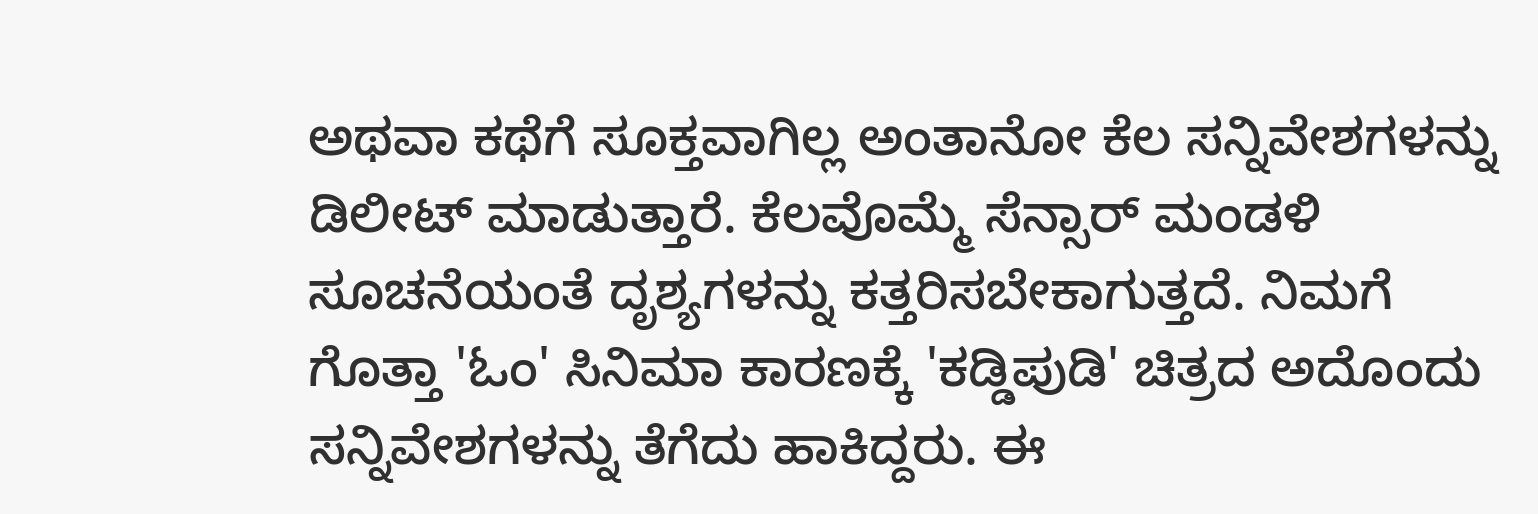ಅಥವಾ ಕಥೆಗೆ ಸೂಕ್ತವಾಗಿಲ್ಲ ಅಂತಾನೋ ಕೆಲ ಸನ್ನಿವೇಶಗಳನ್ನು ಡಿಲೀಟ್ ಮಾಡುತ್ತಾರೆ. ಕೆಲವೊಮ್ಮೆ ಸೆನ್ಸಾರ್ ಮಂಡಳಿ ಸೂಚನೆಯಂತೆ ದೃಶ್ಯಗಳನ್ನು ಕತ್ತರಿಸಬೇಕಾಗುತ್ತದೆ. ನಿಮಗೆ ಗೊತ್ತಾ 'ಓಂ' ಸಿನಿಮಾ ಕಾರಣಕ್ಕೆ 'ಕಡ್ಡಿಪುಡಿ' ಚಿತ್ರದ ಅದೊಂದು ಸನ್ನಿವೇಶಗಳನ್ನು ತೆಗೆದು ಹಾಕಿದ್ದರು. ಈ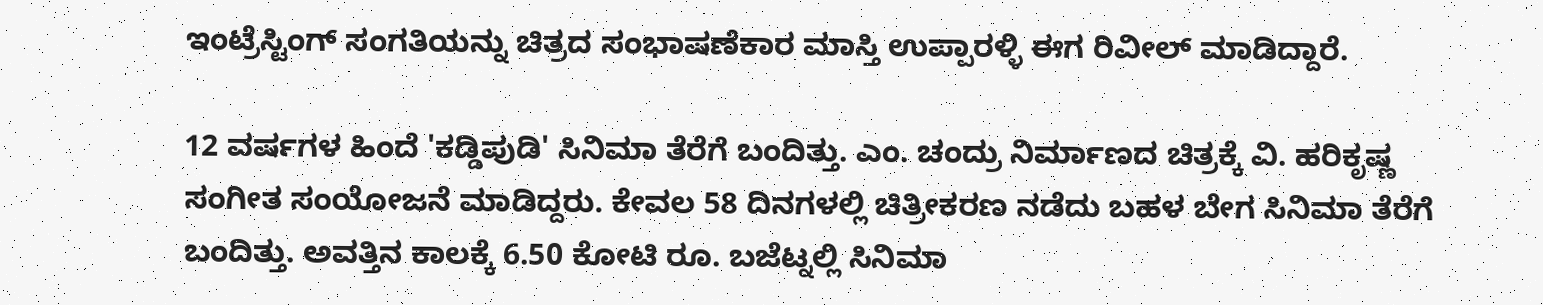ಇಂಟ್ರೆಸ್ಟಿಂಗ್ ಸಂಗತಿಯನ್ನು ಚಿತ್ರದ ಸಂಭಾಷಣೆಕಾರ ಮಾಸ್ತಿ ಉಪ್ಪಾರಳ್ಳಿ ಈಗ ರಿವೀಲ್ ಮಾಡಿದ್ದಾರೆ.

12 ವರ್ಷಗಳ ಹಿಂದೆ 'ಕಡ್ಡಿಪುಡಿ' ಸಿನಿಮಾ ತೆರೆಗೆ ಬಂದಿತ್ತು. ಎಂ. ಚಂದ್ರು ನಿರ್ಮಾಣದ ಚಿತ್ರಕ್ಕೆ ವಿ. ಹರಿಕೃಷ್ಣ ಸಂಗೀತ ಸಂಯೋಜನೆ ಮಾಡಿದ್ದರು. ಕೇವಲ 58 ದಿನಗಳಲ್ಲಿ ಚಿತ್ರೀಕರಣ ನಡೆದು ಬಹಳ ಬೇಗ ಸಿನಿಮಾ ತೆರೆಗೆ ಬಂದಿತ್ತು. ಅವತ್ತಿನ ಕಾಲಕ್ಕೆ 6.50 ಕೋಟಿ ರೂ. ಬಜೆಟ್ನಲ್ಲಿ ಸಿನಿಮಾ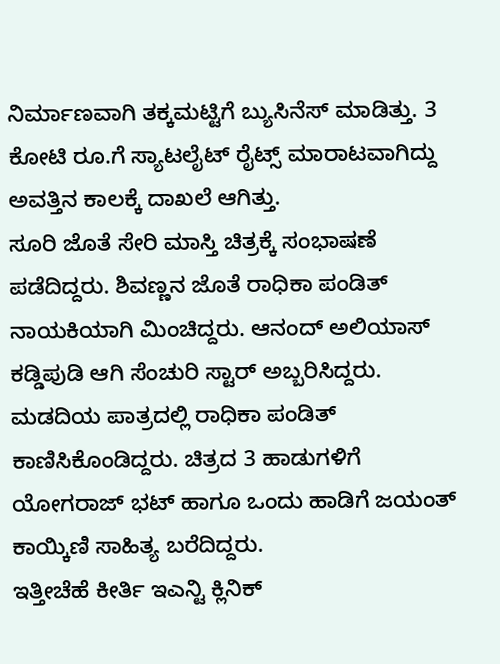ನಿರ್ಮಾಣವಾಗಿ ತಕ್ಕಮಟ್ಟಿಗೆ ಬ್ಯುಸಿನೆಸ್ ಮಾಡಿತ್ತು. 3 ಕೋಟಿ ರೂ.ಗೆ ಸ್ಯಾಟಲೈಟ್ ರೈಟ್ಸ್ ಮಾರಾಟವಾಗಿದ್ದು ಅವತ್ತಿನ ಕಾಲಕ್ಕೆ ದಾಖಲೆ ಆಗಿತ್ತು.
ಸೂರಿ ಜೊತೆ ಸೇರಿ ಮಾಸ್ತಿ ಚಿತ್ರಕ್ಕೆ ಸಂಭಾಷಣೆ ಪಡೆದಿದ್ದರು. ಶಿವಣ್ಣನ ಜೊತೆ ರಾಧಿಕಾ ಪಂಡಿತ್ ನಾಯಕಿಯಾಗಿ ಮಿಂಚಿದ್ದರು. ಆನಂದ್ ಅಲಿಯಾಸ್ ಕಡ್ಡಿಪುಡಿ ಆಗಿ ಸೆಂಚುರಿ ಸ್ಟಾರ್ ಅಬ್ಬರಿಸಿದ್ದರು. ಮಡದಿಯ ಪಾತ್ರದಲ್ಲಿ ರಾಧಿಕಾ ಪಂಡಿತ್ ಕಾಣಿಸಿಕೊಂಡಿದ್ದರು. ಚಿತ್ರದ 3 ಹಾಡುಗಳಿಗೆ ಯೋಗರಾಜ್ ಭಟ್ ಹಾಗೂ ಒಂದು ಹಾಡಿಗೆ ಜಯಂತ್ ಕಾಯ್ಕಿಣಿ ಸಾಹಿತ್ಯ ಬರೆದಿದ್ದರು.
ಇತ್ತೀಚೆಹೆ ಕೀರ್ತಿ ಇಎನ್ಟಿ ಕ್ಲಿನಿಕ್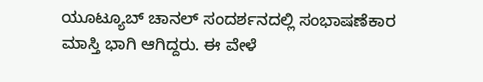ಯೂಟ್ಯೂಬ್ ಚಾನಲ್ ಸಂದರ್ಶನದಲ್ಲಿ ಸಂಭಾಷಣೆಕಾರ ಮಾಸ್ತಿ ಭಾಗಿ ಆಗಿದ್ದರು. ಈ ವೇಳೆ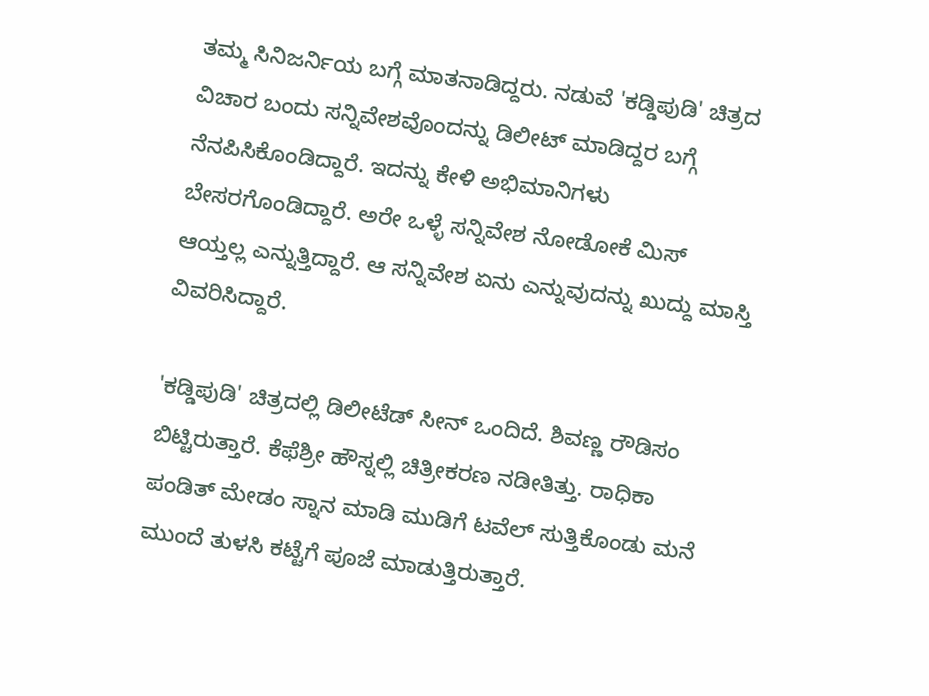ತಮ್ಮ ಸಿನಿಜರ್ನಿಯ ಬಗ್ಗೆ ಮಾತನಾಡಿದ್ದರು. ನಡುವೆ 'ಕಡ್ಡಿಪುಡಿ' ಚಿತ್ರದ ವಿಚಾರ ಬಂದು ಸನ್ನಿವೇಶವೊಂದನ್ನು ಡಿಲೀಟ್ ಮಾಡಿದ್ದರ ಬಗ್ಗೆ ನೆನಪಿಸಿಕೊಂಡಿದ್ದಾರೆ. ಇದನ್ನು ಕೇಳಿ ಅಭಿಮಾನಿಗಳು ಬೇಸರಗೊಂಡಿದ್ದಾರೆ. ಅರೇ ಒಳ್ಳೆ ಸನ್ನಿವೇಶ ನೋಡೋಕೆ ಮಿಸ್ ಆಯ್ತಲ್ಲ ಎನ್ನುತ್ತಿದ್ದಾರೆ. ಆ ಸನ್ನಿವೇಶ ಏನು ಎನ್ನುವುದನ್ನು ಖುದ್ದು ಮಾಸ್ತಿ ವಿವರಿಸಿದ್ದಾರೆ.

'ಕಡ್ಡಿಪುಡಿ' ಚಿತ್ರದಲ್ಲಿ ಡಿಲೀಟೆಡ್ ಸೀನ್ ಒಂದಿದೆ. ಶಿವಣ್ಣ ರೌಡಿಸಂ ಬಿಟ್ಟಿರುತ್ತಾರೆ. ಕೆಫೆಶ್ರೀ ಹೌಸ್ನಲ್ಲಿ ಚಿತ್ರೀಕರಣ ನಡೀತಿತ್ತು. ರಾಧಿಕಾ ಪಂಡಿತ್ ಮೇಡಂ ಸ್ನಾನ ಮಾಡಿ ಮುಡಿಗೆ ಟವೆಲ್ ಸುತ್ತಿಕೊಂಡು ಮನೆ ಮುಂದೆ ತುಳಸಿ ಕಟ್ಟೆಗೆ ಪೂಜೆ ಮಾಡುತ್ತಿರುತ್ತಾರೆ.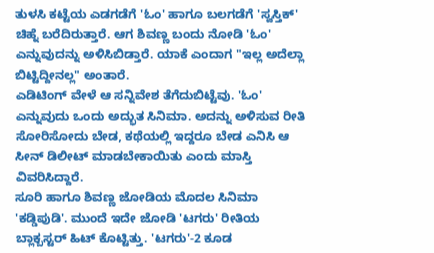ತುಳಸಿ ಕಟ್ಟೆಯ ಎಡಗಡೆಗೆ 'ಓಂ' ಹಾಗೂ ಬಲಗಡೆಗೆ 'ಸ್ವಸ್ತಿಕ್' ಚಿಹ್ನೆ ಬರೆದಿರುತ್ತಾರೆ. ಆಗ ಶಿವಣ್ಣ ಬಂದು ನೋಡಿ 'ಓಂ' ಎನ್ನುವುದನ್ನು ಅಳಿಸಿಬಿಡ್ತಾರೆ. ಯಾಕೆ ಎಂದಾಗ "ಇಲ್ಲ ಅದೆಲ್ಲಾ ಬಿಟ್ಟಿದ್ದೀನಲ್ಲ" ಅಂತಾರೆ.
ಎಡಿಟಿಂಗ್ ವೇಳೆ ಆ ಸನ್ನಿವೇಶ ತೆಗೆದುಬಿಟ್ಟೆವು. 'ಓಂ' ಎನ್ನುವುದು ಒಂದು ಅದ್ಭುತ ಸಿನಿಮಾ. ಅದನ್ನು ಅಳಿಸುವ ರೀತಿ ಸೋರಿಸೋದು ಬೇಡ, ಕಥೆಯಲ್ಲಿ ಇದ್ದರೂ ಬೇಡ ಎನಿಸಿ ಆ ಸೀನ್ ಡಿಲೀಟ್ ಮಾಡಬೇಕಾಯಿತು ಎಂದು ಮಾಸ್ತಿ ವಿವರಿಸಿದ್ದಾರೆ.
ಸೂರಿ ಹಾಗೂ ಶಿವಣ್ಣ ಜೋಡಿಯ ಮೊದಲ ಸಿನಿಮಾ 'ಕಡ್ಡಿಪುಡಿ'. ಮುಂದೆ ಇದೇ ಜೋಡಿ 'ಟಗರು' ರೀತಿಯ ಬ್ಲಾಕ್ಬಸ್ಟರ್ ಹಿಟ್ ಕೊಟ್ಟಿತ್ತು. 'ಟಗರು'-2 ಕೂಡ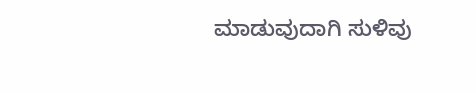ಮಾಡುವುದಾಗಿ ಸುಳಿವು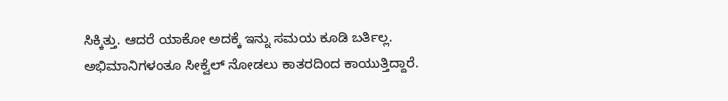ಸಿಕ್ಕಿತ್ತು. ಆದರೆ ಯಾಕೋ ಅದಕ್ಕೆ ಇನ್ನು ಸಮಯ ಕೂಡಿ ಬರ್ತಿಲ್ಲ. ಅಭಿಮಾನಿಗಳಂತೂ ಸೀಕ್ವೆಲ್ ನೋಡಲು ಕಾತರದಿಂದ ಕಾಯುತ್ತಿದ್ದಾರೆ.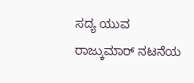ಸದ್ಯ ಯುವ ರಾಜ್ಕುಮಾರ್ ನಟನೆಯ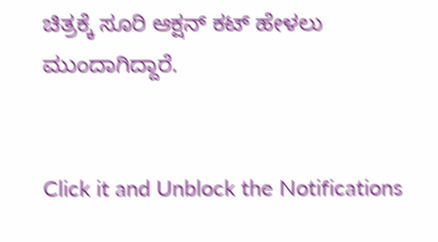ಚಿತ್ರಕ್ಕೆ ಸೂರಿ ಆಕ್ಷನ್ ಕಟ್ ಹೇಳಲು ಮುಂದಾಗಿದ್ದಾರೆ.


Click it and Unblock the Notifications